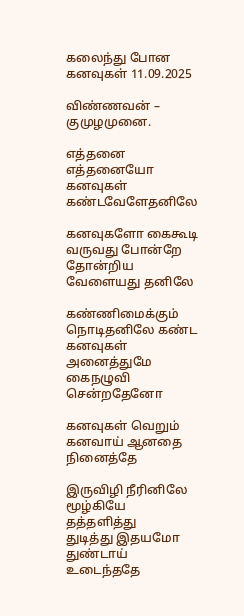கலைந்து போன கனவுகள் 11.09.2025

விண்ணவன் – குமுழமுனை.

எத்தனை எத்தனையோ
கனவுகள் கண்டவேளேதனிலே

கனவுகளோ கைகூடி
வருவது போன்றே
தோன்றிய வேளையது தனிலே

கண்ணிமைக்கும்
நொடிதனிலே கண்ட
கனவுகள் அனைத்துமே
கைநழுவி சென்றதேனோ

கனவுகள் வெறும்
கனவாய் ஆனதை
நினைத்தே

இருவிழி நீரினிலே
மூழ்கியே தத்தளித்து
துடித்து இதயமோ
துண்டாய் உடைந்ததே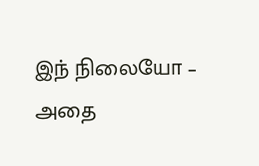இந் நிலையோ – அதை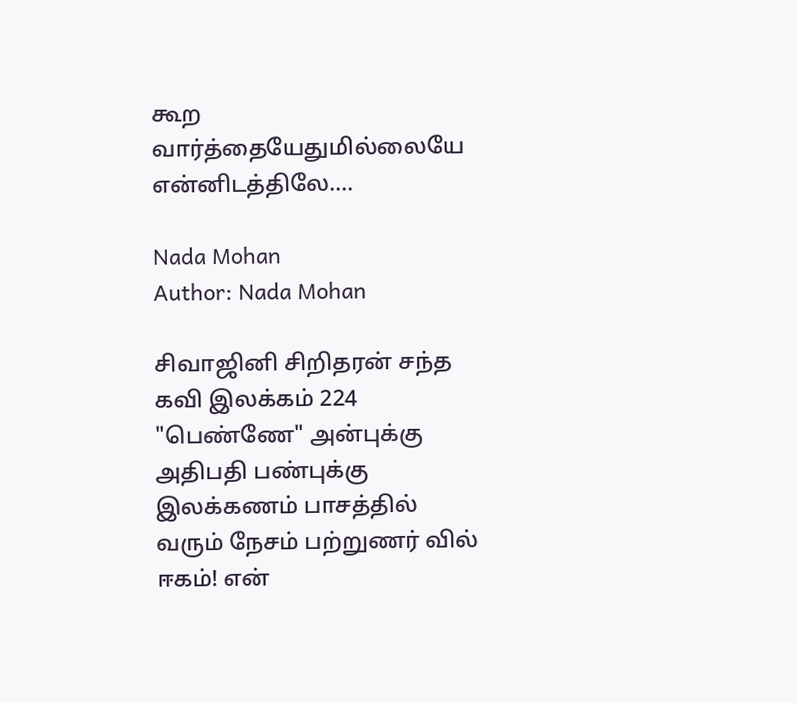கூற வார்த்தையேதுமில்லையே
என்னிடத்திலே….

Nada Mohan
Author: Nada Mohan

சிவாஜினி சிறிதரன் சந்த கவி இலக்கம் 224 "பெண்ணே" அன்புக்கு அதிபதி பண்புக்கு இலக்கணம் பாசத்தில் வரும் நேசம் பற்றுணர் வில் ஈகம்! என்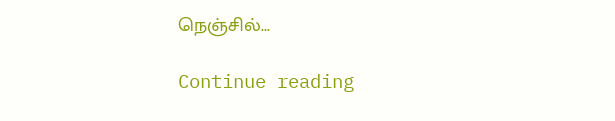நெஞ்சில்...

Continue reading